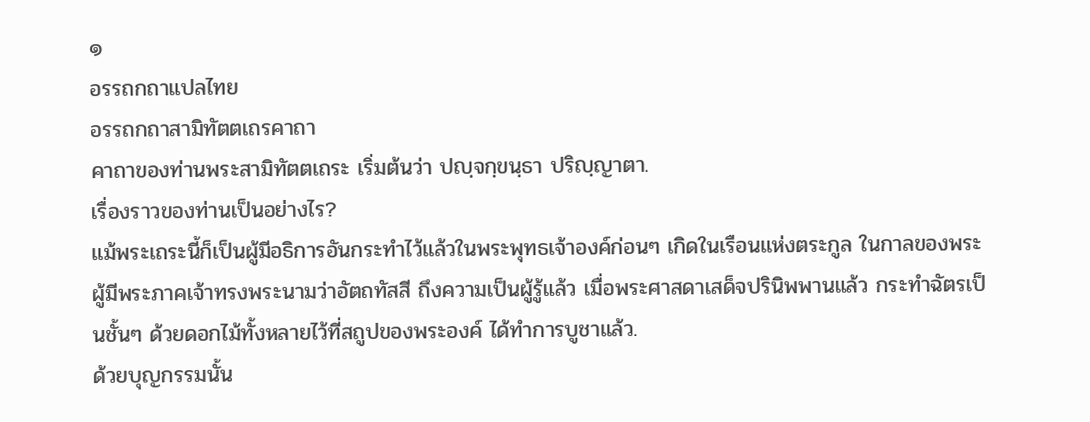๑
อรรถกถาแปลไทย
อรรถกถาสามิทัตตเถรคาถา
คาถาของท่านพระสามิทัตตเถระ เริ่มต้นว่า ปญฺจกฺขนฺธา ปริญฺญาตา.
เรื่องราวของท่านเป็นอย่างไร?
แม้พระเถระนี้ก็เป็นผู้มีอธิการอันกระทำไว้แล้วในพระพุทธเจ้าองค์ก่อนๆ เกิดในเรือนแห่งตระกูล ในกาลของพระผู้มีพระภาคเจ้าทรงพระนามว่าอัตถทัสสี ถึงความเป็นผู้รู้แล้ว เมื่อพระศาสดาเสด็จปรินิพพานแล้ว กระทำฉัตรเป็นชั้นๆ ด้วยดอกไม้ทั้งหลายไว้ที่สถูปของพระองค์ ได้ทำการบูชาแล้ว.
ด้วยบุญกรรมนั้น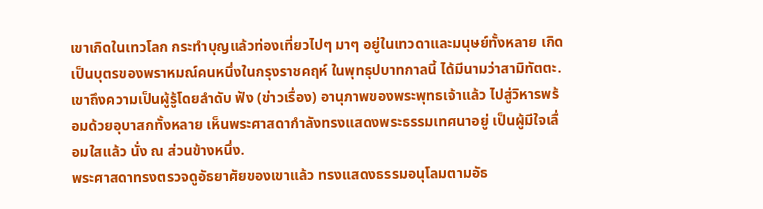เขาเกิดในเทวโลก กระทำบุญแล้วท่องเที่ยวไปๆ มาๆ อยู่ในเทวดาและมนุษย์ทั้งหลาย เกิดเป็นบุตรของพราหมณ์คนหนึ่งในกรุงราชคฤห์ ในพุทธุปบาทกาลนี้ ได้มีนามว่าสามิทัตตะ.
เขาถึงความเป็นผู้รู้โดยลำดับ ฟัง (ข่าวเรื่อง) อานุภาพของพระพุทธเจ้าแล้ว ไปสู่วิหารพร้อมด้วยอุบาสกทั้งหลาย เห็นพระศาสดากำลังทรงแสดงพระธรรมเทศนาอยู่ เป็นผู้มีใจเลื่อมใสแล้ว นั่ง ณ ส่วนข้างหนึ่ง.
พระศาสดาทรงตรวจดูอัธยาศัยของเขาแล้ว ทรงแสดงธรรมอนุโลมตามอัธ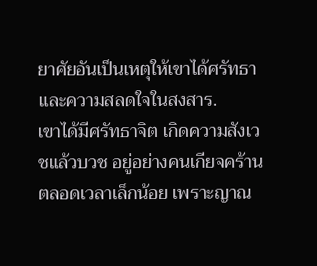ยาศัยอันเป็นเหตุให้เขาได้ศรัทธาและความสลดใจในสงสาร.
เขาได้มีศรัทธาจิต เกิดความสังเวชแล้วบวช อยู่อย่างคนเกียจคร้านตลอดเวลาเล็กน้อย เพราะญาณ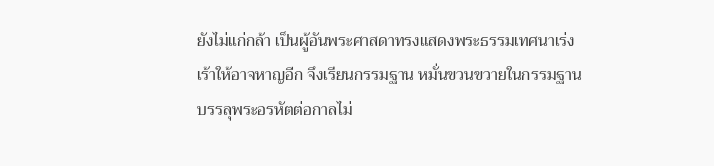ยังไม่แก่กล้า เป็นผู้อันพระศาสดาทรงแสดงพระธรรมเทศนาเร่งเร้าให้อาจหาญอีก จึงเรียนกรรมฐาน หมั่นขวนขวายในกรรมฐาน บรรลุพระอรหัตต่อกาลไม่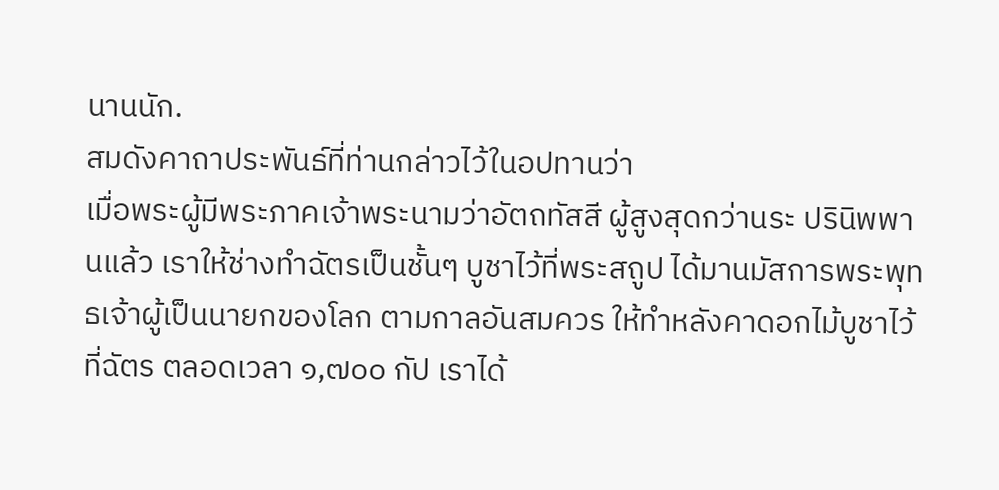นานนัก.
สมดังคาถาประพันธ์ที่ท่านกล่าวไว้ในอปทานว่า
เมื่อพระผู้มีพระภาคเจ้าพระนามว่าอัตถทัสสี ผู้สูงสุดกว่านระ ปรินิพพานแล้ว เราให้ช่างทำฉัตรเป็นชั้นๆ บูชาไว้ที่พระสถูป ได้มานมัสการพระพุทธเจ้าผู้เป็นนายกของโลก ตามกาลอันสมควร ให้ทำหลังคาดอกไม้บูชาไว้ที่ฉัตร ตลอดเวลา ๑,๗๐๐ กัป เราได้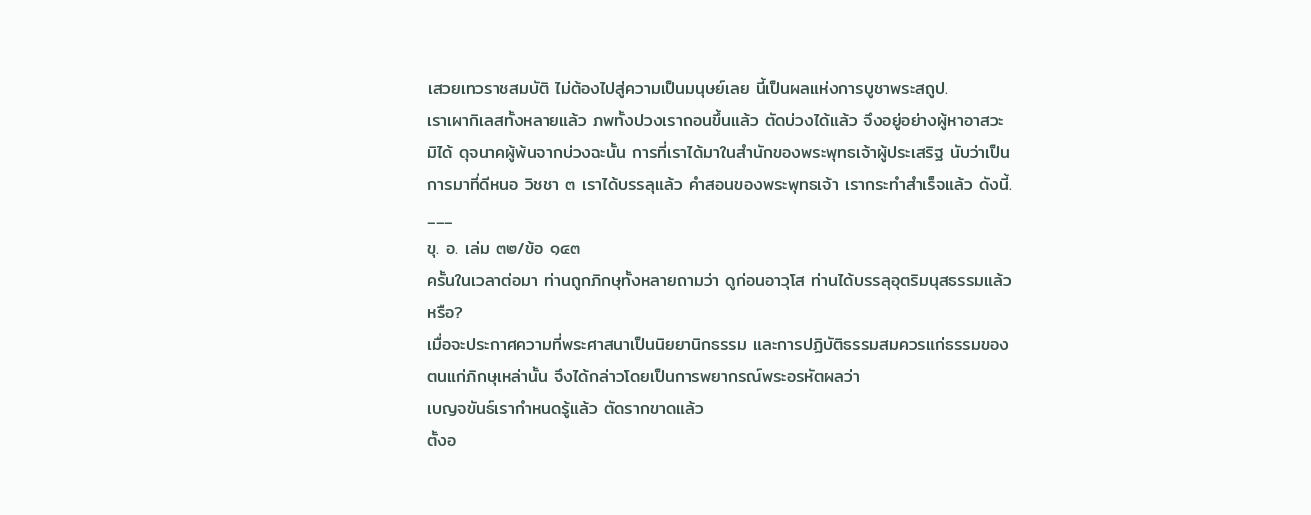เสวยเทวราชสมบัติ ไม่ต้องไปสู่ความเป็นมนุษย์เลย นี้เป็นผลแห่งการบูชาพระสถูป.
เราเผากิเลสทั้งหลายแล้ว ภพทั้งปวงเราถอนขึ้นแล้ว ตัดบ่วงได้แล้ว จึงอยู่อย่างผู้หาอาสวะมิได้ ดุจนาคผู้พ้นจากบ่วงฉะนั้น การที่เราได้มาในสำนักของพระพุทธเจ้าผู้ประเสริฐ นับว่าเป็นการมาที่ดีหนอ วิชชา ๓ เราได้บรรลุแล้ว คำสอนของพระพุทธเจ้า เรากระทำสำเร็จแล้ว ดังนี้.
___
ขุ. อ. เล่ม ๓๒/ข้อ ๑๔๓
ครั้นในเวลาต่อมา ท่านถูกภิกษุทั้งหลายถามว่า ดูก่อนอาวุโส ท่านได้บรรลุอุตริมนุสธรรมแล้วหรือ?
เมื่อจะประกาศความที่พระศาสนาเป็นนิยยานิกธรรม และการปฏิบัติธรรมสมควรแก่ธรรมของตนแก่ภิกษุเหล่านั้น จึงได้กล่าวโดยเป็นการพยากรณ์พระอรหัตผลว่า
เบญจขันธ์เรากำหนดรู้แล้ว ตัดรากขาดแล้ว
ตั้งอ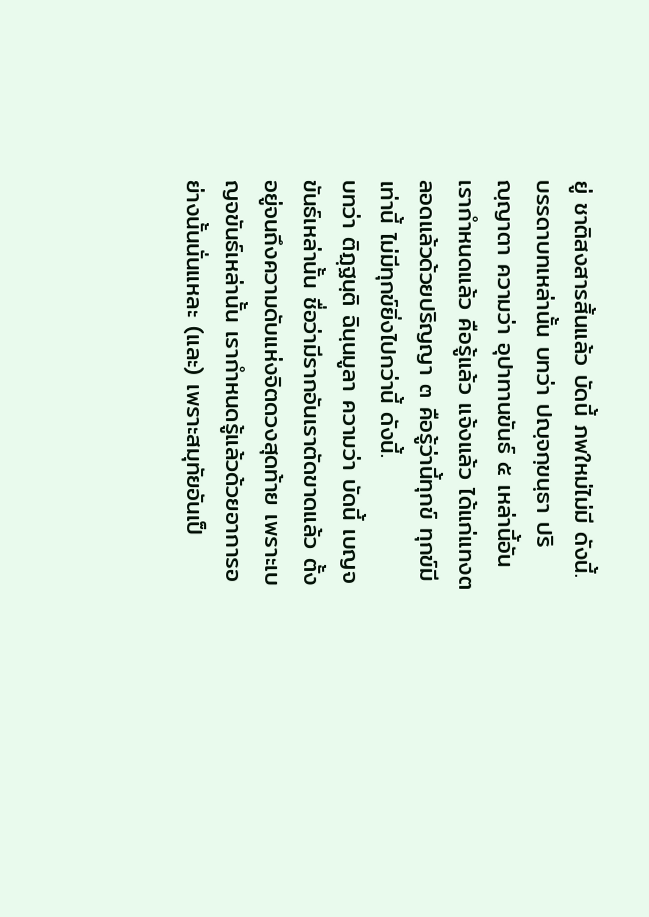ยู่ ชาติสงสารสิ้นแล้ว บัดนี้ ภพใหม่ไม่มี ดังนี้.
บรรดาบทเหล่านั้น บทว่า ปญฺจกฺขนฺธา ปริญฺญาตา ความว่า อุปาทานขันธ์ ๕ เหล่านี้อันเรากำหนดแล้ว คือรู้แล้ว แจ้งแล้ว ได้แก่แทงตลอดแล้วด้วยปริญญา ๓ คือรู้ว่านี้ทุกข์ ทุกข์มีเท่านี้ ไม่มีทุกข์ยิ่งไปกว่านี้ ดังนี้.
บทว่า ติฏฺฐนฺติ ฉินฺนมูลา ความว่า บัดนี้ เบญจขันธ์เหล่านั้น ชื่อว่ามีรากอันเราตัดขาดแล้ว ตั้งอยู่จนถึงความดับแห่งจิตดวงสุดท้าย เพราะเบญจขันธ์เหล่านั้น เรากำหนดรู้แล้วด้วยอาการอย่างนั้นนั่นแหละ (และ) เพราะสมุทัยอันเป็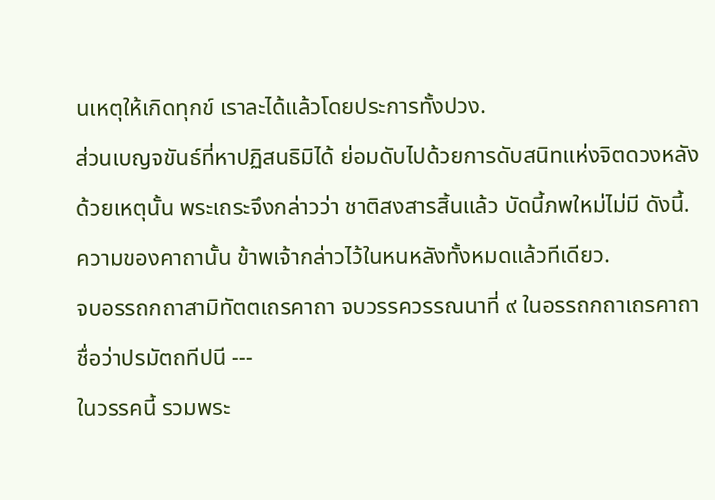นเหตุให้เกิดทุกข์ เราละได้แล้วโดยประการทั้งปวง.
ส่วนเบญจขันธ์ที่หาปฏิสนธิมิได้ ย่อมดับไปด้วยการดับสนิทแห่งจิตดวงหลัง ด้วยเหตุนั้น พระเถระจึงกล่าวว่า ชาติสงสารสิ้นแล้ว บัดนี้ภพใหม่ไม่มี ดังนี้.
ความของคาถานั้น ข้าพเจ้ากล่าวไว้ในหนหลังทั้งหมดแล้วทีเดียว.
จบอรรถกถาสามิทัตตเถรคาถา จบวรรควรรณนาที่ ๙ ในอรรถกถาเถรคาถา ชื่อว่าปรมัตถทีปนี ---
ในวรรคนี้ รวมพระ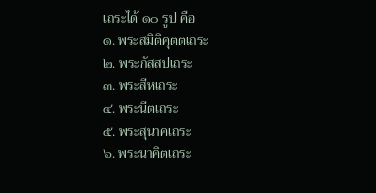เถระได้ ๑๐ รูป คือ
๑. พระสมิติคุตตเถระ
๒. พระกัสสปเถระ
๓. พระสีหเถระ
๔. พระนีตเถระ
๕. พระสุนาคเถระ
๖. พระนาคิตเถระ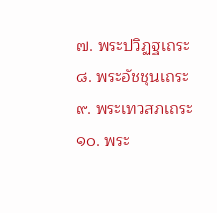๗. พระปวิฏฐเถระ
๘. พระอัชชุนเถระ
๙. พระเทวสภเถระ
๑๐. พระ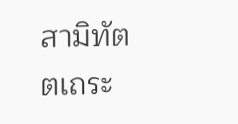สามิทัตตเถระ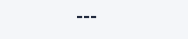---